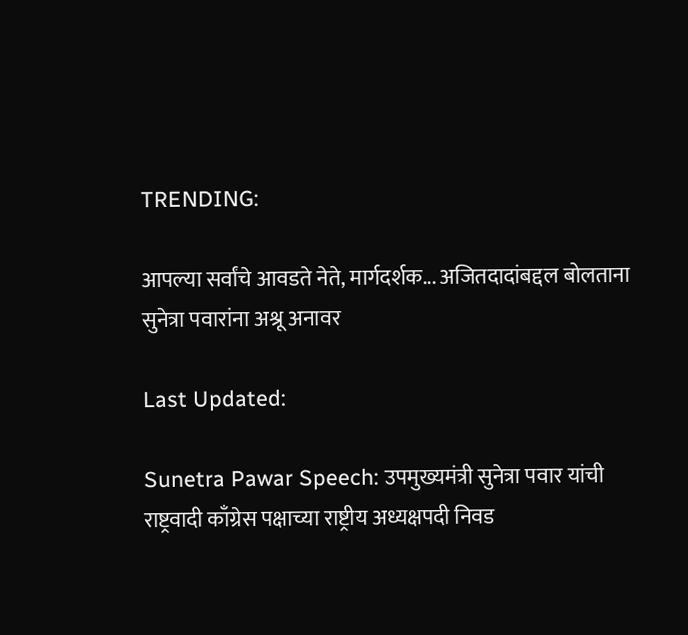TRENDING:

आपल्या सर्वांचे आवडते नेते, मार्गदर्शक... अजितदादांबद्दल बोलताना सुनेत्रा पवारांना अश्रू अनावर

Last Updated:

Sunetra Pawar Speech: उपमुख्यमंत्री सुनेत्रा पवार यांची राष्ट्रवादी काँग्रेस पक्षाच्या राष्ट्रीय अध्यक्षपदी निवड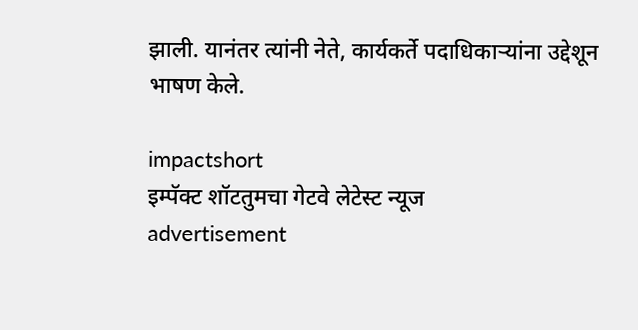झाली. यानंतर त्यांनी नेते, कार्यकर्ते पदाधिकाऱ्यांना उद्देशून भाषण केले.

impactshort
इम्पॅक्ट शॉटतुमचा गेटवे लेटेस्ट न्यूज
advertisement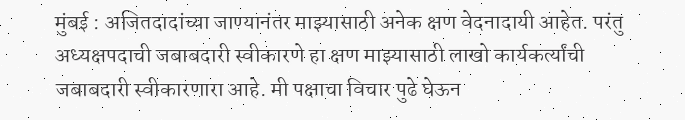मुंबई : अजितदादांच्या जाण्यानंतर माझ्यासाठी अनेक क्षण वेदनादायी आहेत. परंतु अध्यक्षपदाची जबाबदारी स्वीकारणे हा क्षण माझ्यासाठी लाखो कार्यकर्त्यांची जबाबदारी स्वीकारणारा आहे. मी पक्षाचा विचार पुढे घेऊन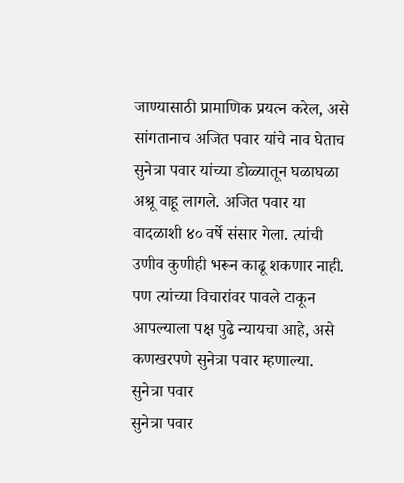जाण्यासाठी प्रामाणिक प्रयत्न करेल, असे सांगतानाच अजित पवार यांचे नाव घेताच सुनेत्रा पवार यांच्या डोळ्यातून घळाघळा अश्रू वाहू लागले. अजित पवार या वादळाशी ४० वर्षे संसार गेला. त्यांची उणीव कुणीही भरून काढू शकणार नाही. पण त्यांच्या विचारांवर पावले टाकून आपल्याला पक्ष पुढे न्यायचा आहे, असे कणखरपणे सुनेत्रा पवार म्हणाल्या.
सुनेत्रा पवार
सुनेत्रा पवार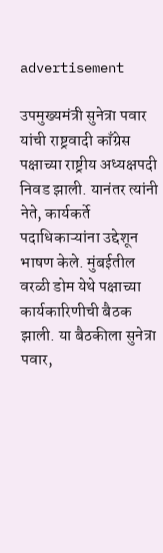advertisement

उपमुख्यमंत्री सुनेत्रा पवार यांची राष्ट्रवादी काँग्रेस पक्षाच्या राष्ट्रीय अध्यक्षपदी निवड झाली. यानंतर त्यांनी नेते, कार्यकर्ते पदाधिकाऱ्यांना उद्देशून भाषण केले. मुंबईतील वरळी डोम येथे पक्षाच्या कार्यकारिणीची बैठक झाली. या बैठकीला सुनेत्रा पवार,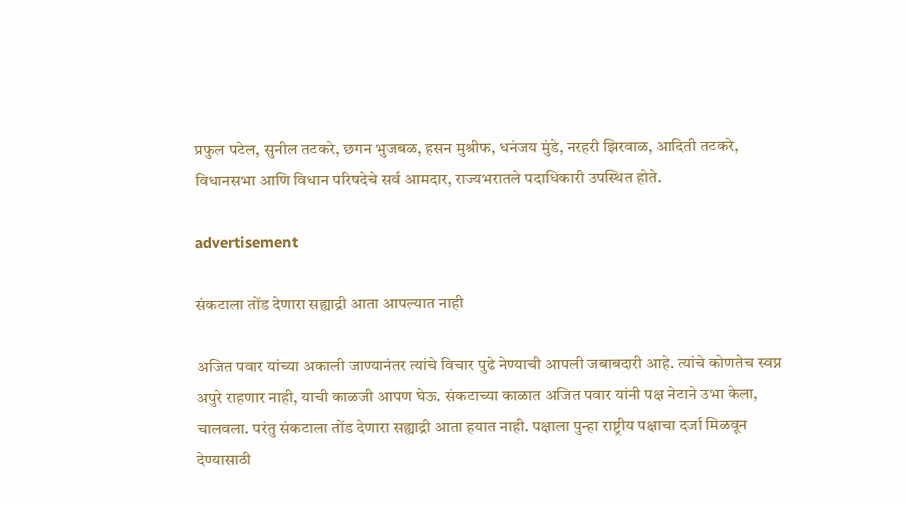प्रफुल पटेल, सुनील तटकरे, छगन भुजबळ, हसन मुश्रीफ, धनंजय मुंडे, नरहरी झिरवाळ, आदिती तटकरे, विधानसभा आणि विधान परिषदेचे सर्व आमदार, राज्यभरातले पदाधिकारी उपस्थित होते.

advertisement

संकटाला तोंड देणारा सह्याद्री आता आपल्यात नाही

अजित पवार यांच्या अकाली जाण्यानंतर त्यांचे विचार पुढे नेण्याची आपली जबाबदारी आहे. त्यांचे कोणतेच स्वप्न अपुरे राहणार नाही, याची काळजी आपण घेऊ. संकटाच्या काळात अजित पवार यांनी पक्ष नेटाने उभा केला, चालवला. परंतु संकटाला तोंड देणारा सह्याद्री आता हयात नाही. पक्षाला पुन्हा राष्ट्रीय पक्षाचा दर्जा मिळवून देण्यासाठी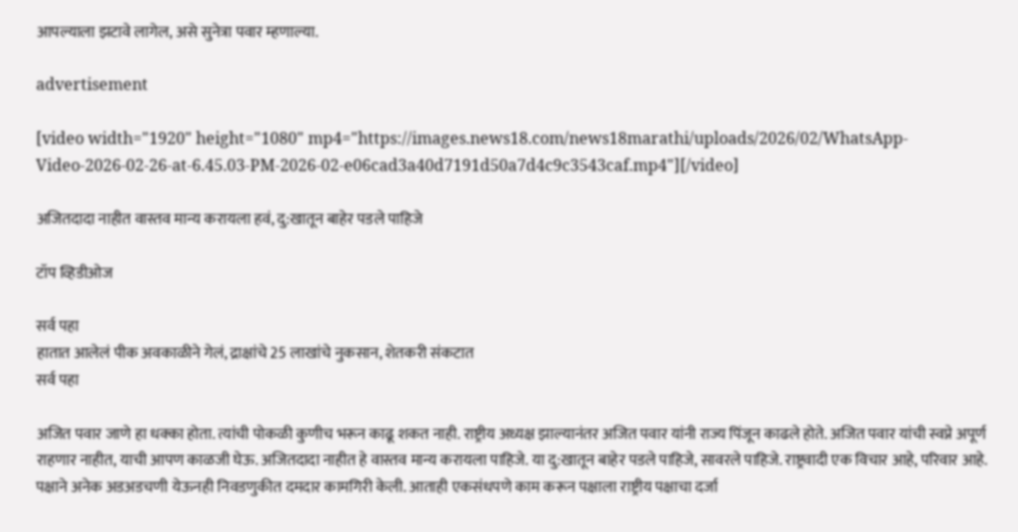आपल्याला झटावे लागेल, असे सुनेत्रा पवार म्हणाल्या.

advertisement

[video width="1920" height="1080" mp4="https://images.news18.com/news18marathi/uploads/2026/02/WhatsApp-Video-2026-02-26-at-6.45.03-PM-2026-02-e06cad3a40d7191d50a7d4c9c3543caf.mp4"][/video]

अजितदादा नाहीत वास्तव मान्य करायला हवं, दु:खातून बाहेर पडले पाहिजे

टॉप व्हिडीओज

सर्व पहा
हातात आलेलं पीक अवकाळीने गेलं, द्राक्षांचे 25 लाखांचे नुकसान, शेतकरी संकटात
सर्व पहा

अजित पवार जाणे हा धक्का होता. त्यांची पोकळी कुणीच भरून काढू शकत नाही. राष्ट्रीय अध्यक्ष झाल्यानंतर अजित पवार यांनी राज्य पिंजून काढले होते. अजित पवार यांची स्वप्ने अपूर्ण राहणार नाहीत, याची आपण काळजी घेऊ. अजितदादा नाहीत हे वास्तव मान्य करायला पाहिजे. या दु:खातून बाहेर पडले पाहिजे, सावरले पाहिजे. राष्ट्रवादी एक विचार आहे, परिवार आहे. पक्षाने अनेक अडअडचणी येऊनही निवडणुकीत दमदार कामगिरी केली. आताही एकसंधपणे काम करून पक्षाला राष्ट्रीय पक्षाचा दर्जा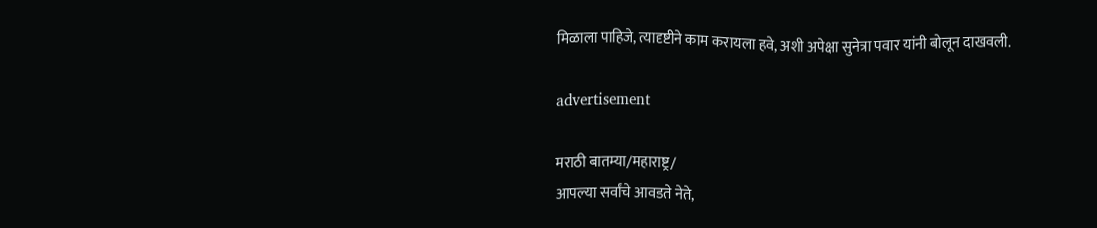मिळाला पाहिजे, त्यादृष्टीने काम करायला हवे, अशी अपेक्षा सुनेत्रा पवार यांनी बोलून दाखवली.

advertisement

मराठी बातम्या/महाराष्ट्र/
आपल्या सर्वांचे आवडते नेते,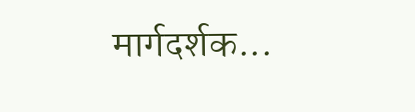मार्गदर्शक...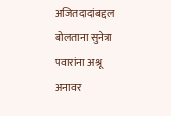अजितदादांबद्दल बोलताना सुनेत्रा पवारांना अश्रू अनावर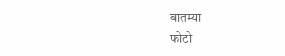बातम्या
फोटो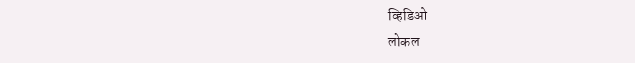व्हिडिओ
लोकल